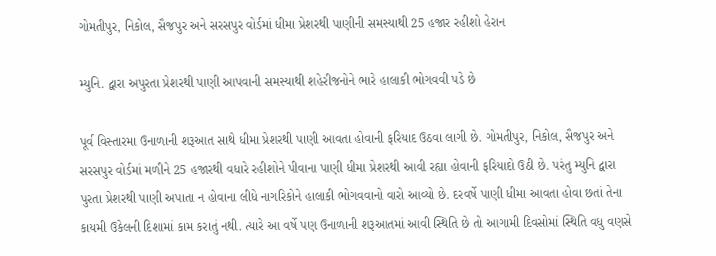ગોમતીપુર, નિકોલ, સૈજપુર અને સરસપુર વોર્ડમાં ધીમા પ્રેશરથી પાણીની સમસ્યાથી 25 હજાર રહીશો હેરાન

મ્યુનિ. દ્વારા અપુરતા પ્રેશરથી પાણી આપવાની સમસ્યાથી શહેરીજનોને ભારે હાલાકી ભોગવવી પડે છે

પૂર્વ વિસ્તારમા ઉનાળાની શરૂઆત સાથે ધીમા પ્રેશરથી પાણી આવતા હોવાની ફરિયાદ ઉઠવા લાગી છે. ગોમતીપુર, નિકોલ, સૈજપુર અને સરસપુર વોર્ડમાં મળીને 25 હજારથી વધારે રહીશોને પીવાના પાણી ધીમા પ્રેશરથી આવી રહ્યા હોવાની ફરિયાદો ઉઠી છે. પરંતુ મ્યુનિ દ્વારા પુરતા પ્રેશરથી પાણી અપાતા ન હોવાના લીધે નાગરિકોને હાલાકી ભોગવવાનો વારો આવ્યો છે. દરવર્ષે પાણી ધીમા આવતા હોવા છતાં તેના કાયમી ઉકેલની દિશામાં કામ કરાતું નથી. ત્યારે આ વર્ષે પણ ઉનાળાની શરૂઆતમાં આવી સ્થિતિ છે તો આગામી દિવસોમાં સ્થિતિ વધુ વણસે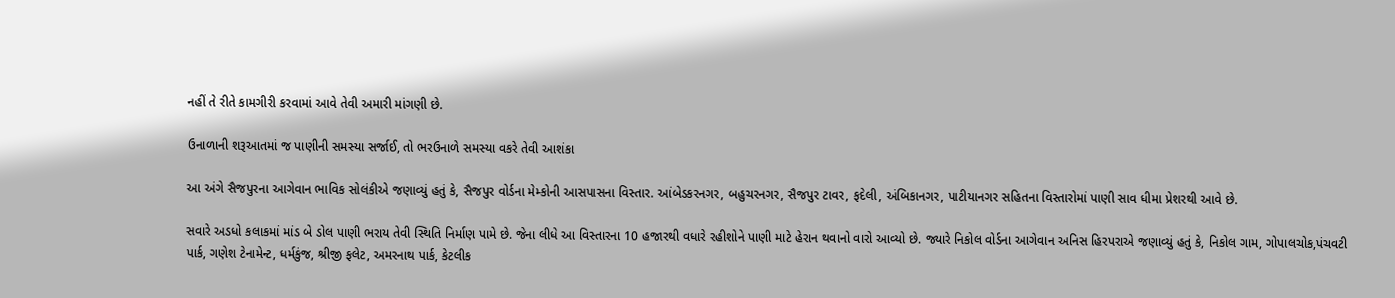નહીં તે રીતે કામગીરી કરવામાં આવે તેવી અમારી માંગણી છે.

ઉનાળાની શરૂઆતમાં જ પાણીની સમસ્યા સર્જાઈ, તો ભરઉનાળે સમસ્યા વકરે તેવી આશંકા

આ અંગે સૈજપુરના આગેવાન ભાવિક સોલંકીએ જણાવ્યું હતું કે, સૈજપુર વોર્ડના મેમ્કોની આસપાસના વિસ્તાર. આંબેડકરનગર, બહુચરનગર, સૈજપુર ટાવર, ફદેલી, અંબિકાનગર, પાટીયાનગર સહિતના વિસ્તારોમાં પાણી સાવ ધીમા પ્રેશરથી આવે છે.

સવારે અડધો કલાકમાં માંડ બે ડોલ પાણી ભરાય તેવી સ્થિતિ નિર્માણ પામે છે. જેના લીધે આ વિસ્તારના 10 હજારથી વધારે રહીશોને પાણી માટે હેરાન થવાનો વારો આવ્યો છે. જ્યારે નિકોલ વોર્ડના આગેવાન અનિસ હિરપરાએ જણાવ્યું હતું કે, નિકોલ ગામ, ગોપાલચોક,પંચવટી પાર્ક, ગણેશ ટેનામેન્ટ, ધર્મકુંજ, શ્રીજી ફલેટ, અમરનાથ પાર્ક, કેટલીક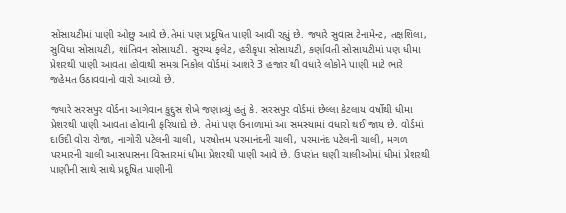સોસાયટીમાં પાણી ઓછુ આવે છે.તેમાં પણ પ્રદૂષિત પાણી આવી રહ્યું છે. જ્યારે સુવાસ ટેનામેન્ટ, તક્ષશિલા, સુવિધા સોસાયટી, શાંતિવન સોસાયટી. સુરમ્ય ફલેટ, હરીકૃપા સોસાયટી, કર્ણાવતી સોસાયટીમાં પણ ધીમા પ્રેશરથી પાણી આવતા હોવાથી સમગ્ર નિકોલ વોર્ડમાં આશરે 3 હજાર થી વધારે લોકોને પાણી માટે ભારે જહેમત ઉઠાવવાનો વારો આવ્યો છે.

જ્યારે સરસપુર વોર્ડના આગેવાન કુદ્દુસ શેખે જણાવ્યું હતું કે. સરસપુર વોર્ડમાં છેલ્લા કેટલાય વર્ષોથી ધીમા પ્રેશરથી પાણી આવતા હોવાની ફરિયાદો છે. તેમાં પણ ઉનાળામાં આ સમસ્યામાં વધારો થઈ જાય છે. વોર્ડમાં દાઉદી વોરા રોજા, નાગોરી પટેલની ચાલી, પરષોત્તમ પરમાનંદની ચાલી, પરમાનંદ પટેલની ચાલી, મગળ પરમારની ચાલી આસપાસના વિસ્તારમાં ધીમા પ્રેશરથી પાણી આવે છે. ઉપરાંત ઘણી ચાલીઓમાં ધીમાં પ્રેશરથી પાણીની સાથે સાથે પ્રદૂષિત પાણીની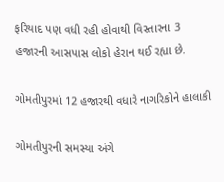ફરિયાદ પણ વધી રહી હોવાથી વિસ્તારના 3 હજારની આસપાસ લોકો હેરાન થઈ રહ્યા છે.

ગોમતીપુરમાં 12 હજારથી વધારે નાગરિકોને હાલાકી

ગોમતીપુરની સમસ્યા અંગે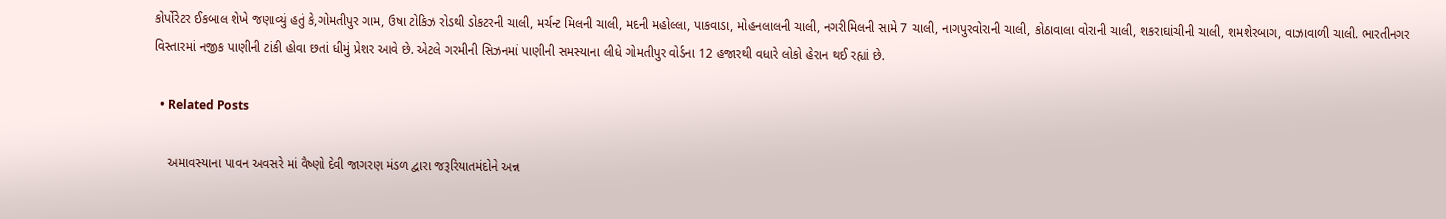કોર્પોરેટર ઈકબાલ શેખે જણાવ્યું હતું કે,ગોમતીપુર ગામ, ઉષા ટોકિઝ રોડથી ડોકટરની ચાલી, મર્ચન્ટ મિલની ચાલી, મદની મહોલ્લા, પાકવાડા, મોહનલાલની ચાલી, નગરીમિલની સામે 7 ચાલી, નાગપુરવોરાની ચાલી, કોઠાવાલા વોરાની ચાલી, શકરાઘાંચીની ચાલી, શમશેરબાગ, વાઝાવાળી ચાલી. ભારતીનગર વિસ્તારમાં નજીક પાણીની ટાંકી હોવા છતાં ધીમું પ્રેશર આવે છે. એટલે ગરમીની સિઝનમાં પાણીની સમસ્યાના લીધે ગોમતીપુર વોર્ડના 12 હજારથી વધારે લોકો હેરાન થઈ રહ્યાં છે.

  • Related Posts

    અમાવસ્યાના પાવન અવસરે માં વૈષ્ણો દેવી જાગરણ મંડળ દ્વારા જરૂરિયાતમંદોને અન્ન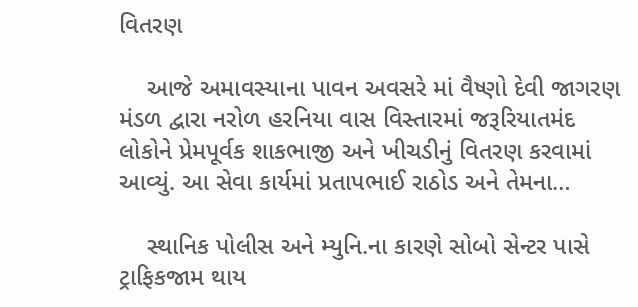વિતરણ

    આજે અમાવસ્યાના પાવન અવસરે માં વૈષ્ણો દેવી જાગરણ મંડળ દ્વારા નરોળ હરનિયા વાસ વિસ્તારમાં જરૂરિયાતમંદ લોકોને પ્રેમપૂર્વક શાકભાજી અને ખીચડીનું વિતરણ કરવામાં આવ્યું. આ સેવા કાર્યમાં પ્રતાપભાઈ રાઠોડ અને તેમના…

    સ્થાનિક પોલીસ અને મ્યુનિ.ના કારણે સોબો સેન્ટર પાસે ટ્રાફિકજામ થાય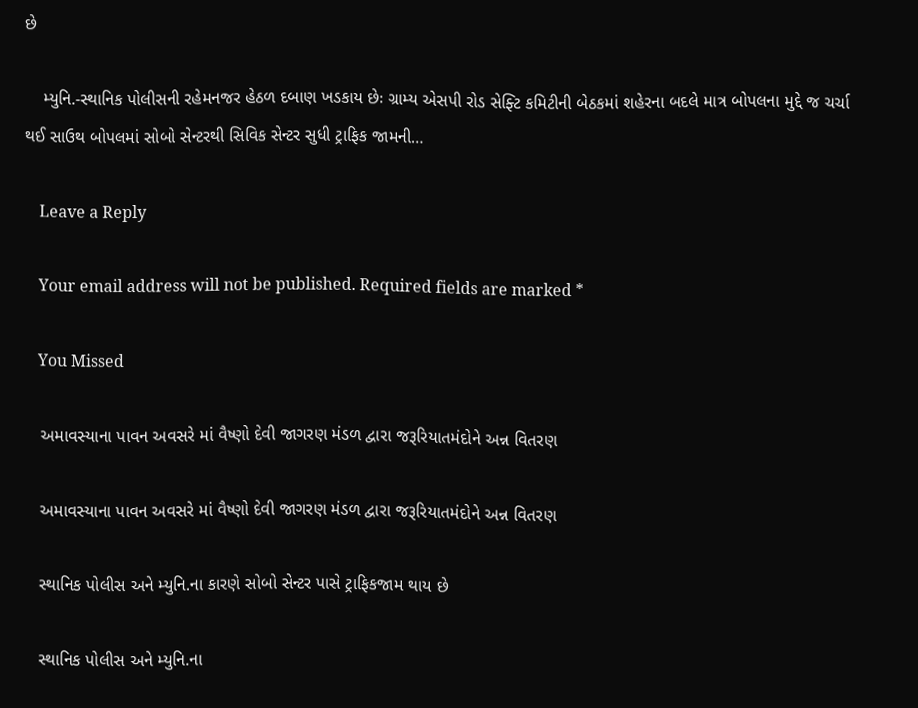છે

    મ્યુનિ.-સ્થાનિક પોલીસની રહેમનજર હેઠળ દબાણ ખડકાય છેઃ ગ્રામ્ય એસપી રોડ સેફ્ટિ કમિટીની બેઠકમાં શહેરના બદલે માત્ર બોપલના મુદ્દે જ ચર્ચા થઈ સાઉથ બોપલમાં સોબો સેન્ટરથી સિવિક સેન્ટર સુધી ટ્રાફિક જામની…

    Leave a Reply

    Your email address will not be published. Required fields are marked *

    You Missed

    અમાવસ્યાના પાવન અવસરે માં વૈષ્ણો દેવી જાગરણ મંડળ દ્વારા જરૂરિયાતમંદોને અન્ન વિતરણ

    અમાવસ્યાના પાવન અવસરે માં વૈષ્ણો દેવી જાગરણ મંડળ દ્વારા જરૂરિયાતમંદોને અન્ન વિતરણ

    સ્થાનિક પોલીસ અને મ્યુનિ.ના કારણે સોબો સેન્ટર પાસે ટ્રાફિકજામ થાય છે

    સ્થાનિક પોલીસ અને મ્યુનિ.ના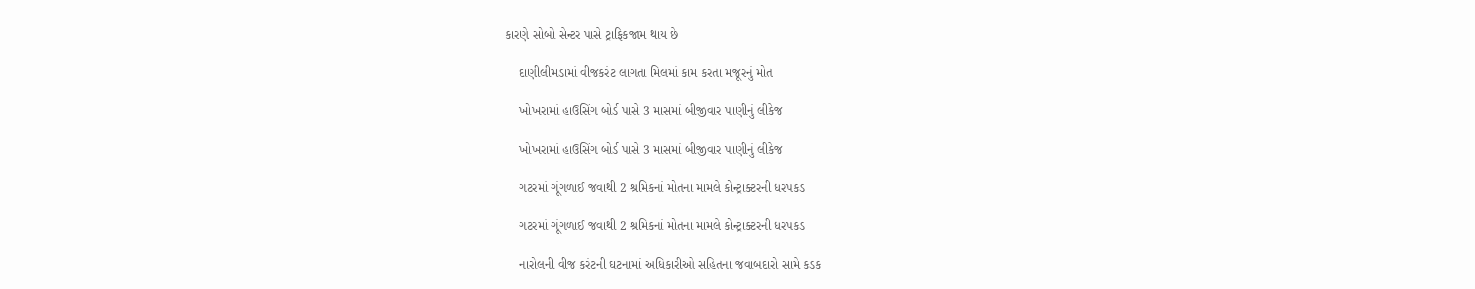કારણે સોબો સેન્ટર પાસે ટ્રાફિકજામ થાય છે

    દાણીલીમડામાં વીજકરંટ લાગતા મિલમાં કામ કરતા મજૂરનું મોત

    ખોખરામાં હાઉસિંગ બોર્ડ પાસે 3 માસમાં બીજીવાર પાણીનું લીકેજ

    ખોખરામાં હાઉસિંગ બોર્ડ પાસે 3 માસમાં બીજીવાર પાણીનું લીકેજ

    ગટરમાં ગૂંગળાઈ જવાથી 2 શ્રમિકનાં મોતના મામલે કોન્ટ્રાક્ટરની ધરપકડ

    ગટરમાં ગૂંગળાઈ જવાથી 2 શ્રમિકનાં મોતના મામલે કોન્ટ્રાક્ટરની ધરપકડ

    નારોલની વીજ કરંટની ઘટનામાં અધિકારીઓ સહિતના જવાબદારો સામે કડક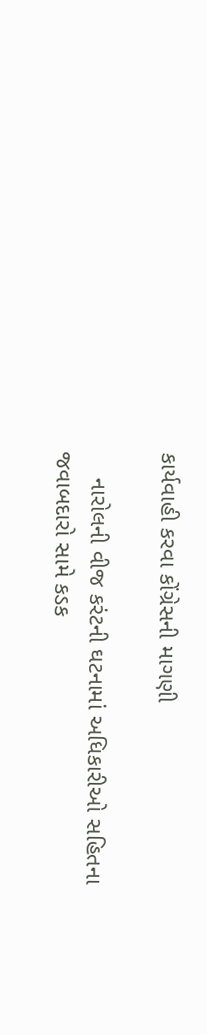કાર્યવાહી કરવા કોંગ્રેસની માગણી

    નારોલની વીજ કરંટની ઘટનામાં અધિકારીઓ સહિતના જવાબદારો સામે કડક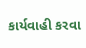કાર્યવાહી કરવા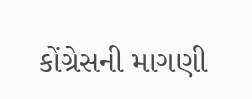કોંગ્રેસની માગણી